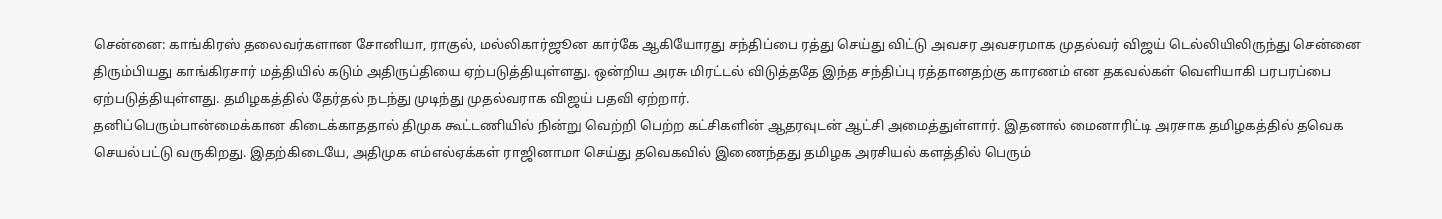சென்னை: காங்கிரஸ் தலைவர்களான சோனியா, ராகுல், மல்லிகார்ஜூன கார்கே ஆகியோரது சந்திப்பை ரத்து செய்து விட்டு அவசர அவசரமாக முதல்வர் விஜய் டெல்லியிலிருந்து சென்னை திரும்பியது காங்கிரசார் மத்தியில் கடும் அதிருப்தியை ஏற்படுத்தியுள்ளது. ஒன்றிய அரசு மிரட்டல் விடுத்ததே இந்த சந்திப்பு ரத்தானதற்கு காரணம் என தகவல்கள் வெளியாகி பரபரப்பை ஏற்படுத்தியுள்ளது. தமிழகத்தில் தேர்தல் நடந்து முடிந்து முதல்வராக விஜய் பதவி ஏற்றார்.
தனிப்பெரும்பான்மைக்கான கிடைக்காததால் திமுக கூட்டணியில் நின்று வெற்றி பெற்ற கட்சிகளின் ஆதரவுடன் ஆட்சி அமைத்துள்ளார். இதனால் மைனாரிட்டி அரசாக தமிழகத்தில் தவெக செயல்பட்டு வருகிறது. இதற்கிடையே, அதிமுக எம்எல்ஏக்கள் ராஜினாமா செய்து தவெகவில் இணைந்தது தமிழக அரசியல் களத்தில் பெரும்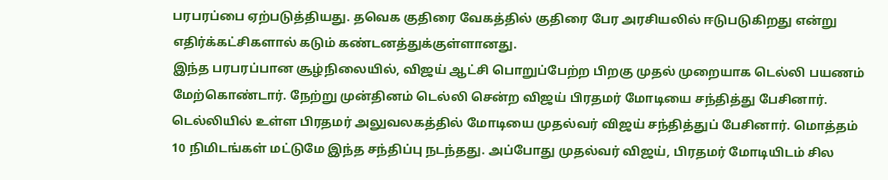பரபரப்பை ஏற்படுத்தியது. தவெக குதிரை வேகத்தில் குதிரை பேர அரசியலில் ஈடுபடுகிறது என்று எதிர்க்கட்சிகளால் கடும் கண்டனத்துக்குள்ளானது.
இந்த பரபரப்பான சூழ்நிலையில், விஜய் ஆட்சி பொறுப்பேற்ற பிறகு முதல் முறையாக டெல்லி பயணம் மேற்கொண்டார். நேற்று முன்தினம் டெல்லி சென்ற விஜய் பிரதமர் மோடியை சந்தித்து பேசினார். டெல்லியில் உள்ள பிரதமர் அலுவலகத்தில் மோடியை முதல்வர் விஜய் சந்தித்துப் பேசினார். மொத்தம் 10 நிமிடங்கள் மட்டுமே இந்த சந்திப்பு நடந்தது. அப்போது முதல்வர் விஜய், பிரதமர் மோடியிடம் சில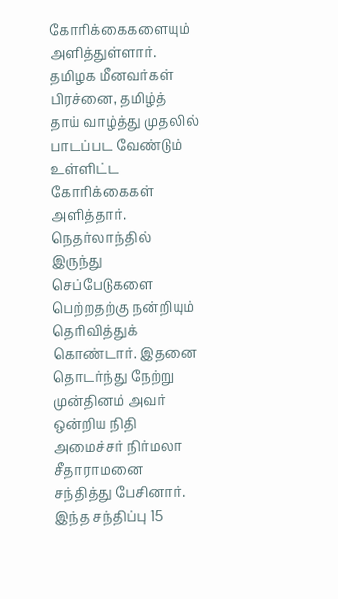கோரிக்கைகளையும் அளித்துள்ளார். தமிழக மீனவர்கள் பிரச்னை, தமிழ்த் தாய் வாழ்த்து முதலில் பாடப்பட வேண்டும் உள்ளிட்ட கோரிக்கைகள் அளித்தார்.
நெதர்லாந்தில் இருந்து செப்பேடுகளை பெற்றதற்கு நன்றியும் தெரிவித்துக் கொண்டார். இதனை தொடர்ந்து நேற்று முன்தினம் அவர் ஒன்றிய நிதி அமைச்சர் நிர்மலா சீதாராமனை சந்தித்து பேசினார். இந்த சந்திப்பு 15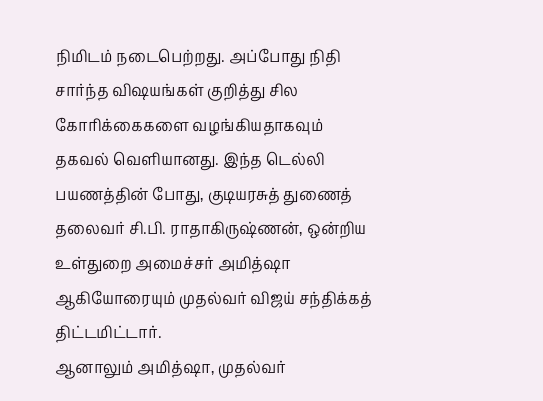நிமிடம் நடைபெற்றது. அப்போது நிதி சார்ந்த விஷயங்கள் குறித்து சில கோரிக்கைகளை வழங்கியதாகவும் தகவல் வெளியானது. இந்த டெல்லி பயணத்தின் போது, குடியரசுத் துணைத் தலைவர் சி.பி. ராதாகிருஷ்ணன், ஒன்றிய உள்துறை அமைச்சர் அமித்ஷா ஆகியோரையும் முதல்வர் விஜய் சந்திக்கத் திட்டமிட்டார்.
ஆனாலும் அமித்ஷா, முதல்வர்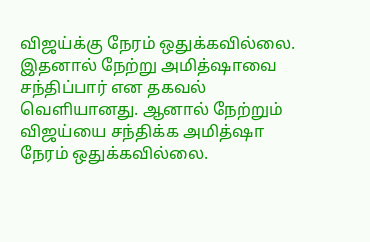விஜய்க்கு நேரம் ஒதுக்கவில்லை. இதனால் நேற்று அமித்ஷாவை சந்திப்பார் என தகவல் வெளியானது. ஆனால் நேற்றும் விஜய்யை சந்திக்க அமித்ஷா நேரம் ஒதுக்கவில்லை.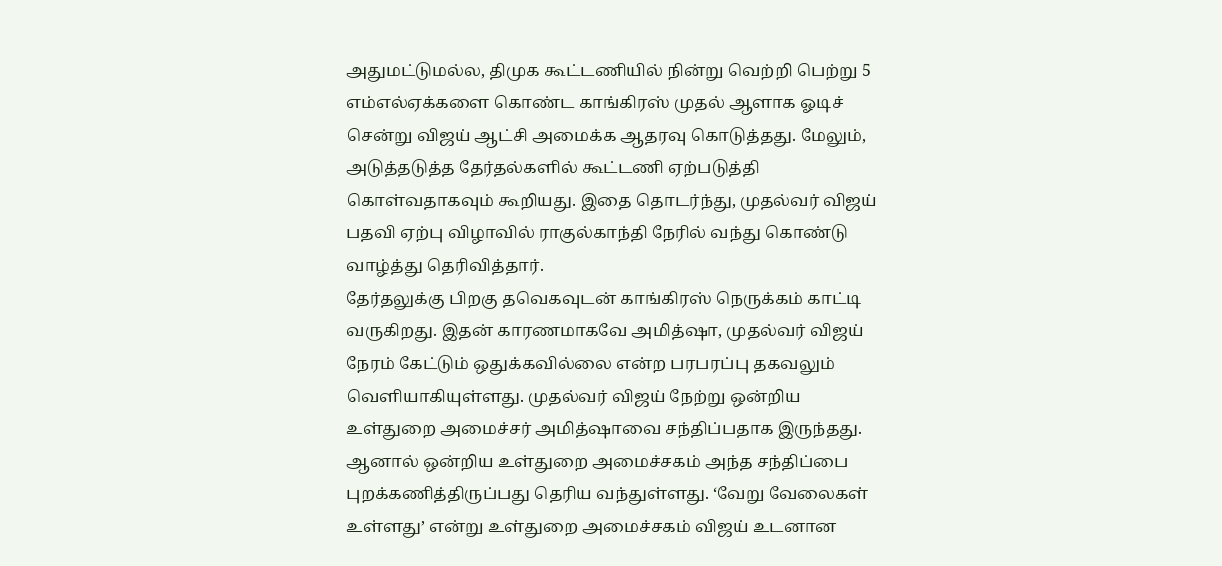அதுமட்டுமல்ல, திமுக கூட்டணியில் நின்று வெற்றி பெற்று 5 எம்எல்ஏக்களை கொண்ட காங்கிரஸ் முதல் ஆளாக ஓடிச் சென்று விஜய் ஆட்சி அமைக்க ஆதரவு கொடுத்தது. மேலும், அடுத்தடுத்த தேர்தல்களில் கூட்டணி ஏற்படுத்தி கொள்வதாகவும் கூறியது. இதை தொடர்ந்து, முதல்வர் விஜய் பதவி ஏற்பு விழாவில் ராகுல்காந்தி நேரில் வந்து கொண்டு வாழ்த்து தெரிவித்தார்.
தேர்தலுக்கு பிறகு தவெகவுடன் காங்கிரஸ் நெருக்கம் காட்டி வருகிறது. இதன் காரணமாகவே அமித்ஷா, முதல்வர் விஜய் நேரம் கேட்டும் ஒதுக்கவில்லை என்ற பரபரப்பு தகவலும் வெளியாகியுள்ளது. முதல்வர் விஜய் நேற்று ஒன்றிய உள்துறை அமைச்சர் அமித்ஷாவை சந்திப்பதாக இருந்தது. ஆனால் ஒன்றிய உள்துறை அமைச்சகம் அந்த சந்திப்பை புறக்கணித்திருப்பது தெரிய வந்துள்ளது. ‘வேறு வேலைகள் உள்ளது’ என்று உள்துறை அமைச்சகம் விஜய் உடனான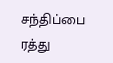சந்திப்பை ரத்து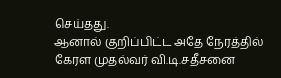செய்தது.
ஆனால் குறிப்பிட்ட அதே நேரத்தில் கேரள முதல்வர் வி.டி.சதீசனை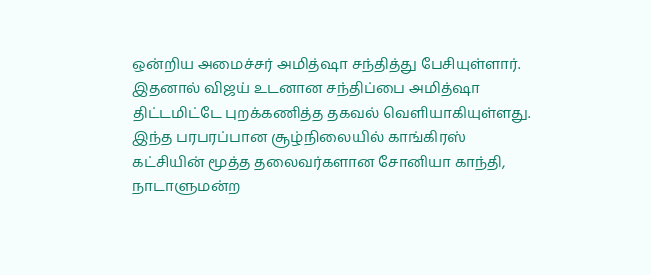ஒன்றிய அமைச்சர் அமித்ஷா சந்தித்து பேசியுள்ளார். இதனால் விஜய் உடனான சந்திப்பை அமித்ஷா திட்டமிட்டே புறக்கணித்த தகவல் வெளியாகியுள்ளது. இந்த பரபரப்பான சூழ்நிலையில் காங்கிரஸ் கட்சியின் மூத்த தலைவர்களான சோனியா காந்தி, நாடாளுமன்ற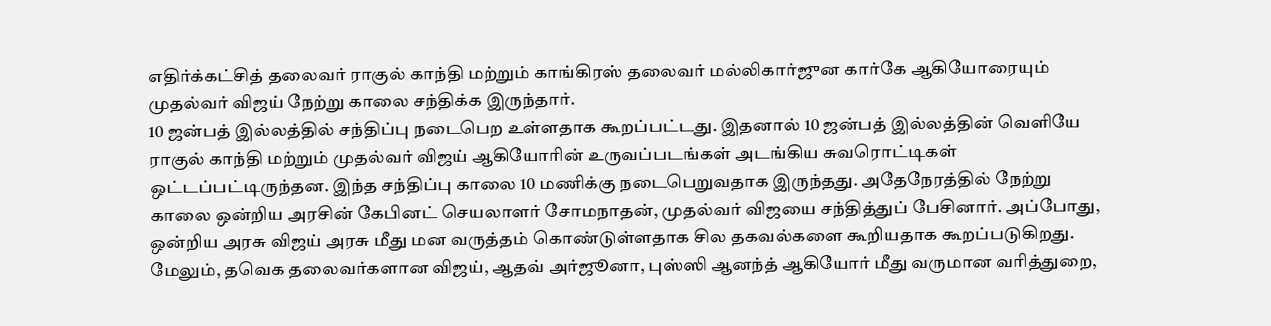எதிர்க்கட்சித் தலைவர் ராகுல் காந்தி மற்றும் காங்கிரஸ் தலைவர் மல்லிகார்ஜுன கார்கே ஆகியோரையும் முதல்வர் விஜய் நேற்று காலை சந்திக்க இருந்தார்.
10 ஜன்பத் இல்லத்தில் சந்திப்பு நடைபெற உள்ளதாக கூறப்பட்டது. இதனால் 10 ஜன்பத் இல்லத்தின் வெளியே ராகுல் காந்தி மற்றும் முதல்வர் விஜய் ஆகியோரின் உருவப்படங்கள் அடங்கிய சுவரொட்டிகள் ஒட்டப்பட்டிருந்தன. இந்த சந்திப்பு காலை 10 மணிக்கு நடைபெறுவதாக இருந்தது. அதேநேரத்தில் நேற்று காலை ஒன்றிய அரசின் கேபினட் செயலாளர் சோமநாதன், முதல்வர் விஜயை சந்தித்துப் பேசினார். அப்போது, ஒன்றிய அரசு விஜய் அரசு மீது மன வருத்தம் கொண்டுள்ளதாக சில தகவல்களை கூறியதாக கூறப்படுகிறது.
மேலும், தவெக தலைவர்களான விஜய், ஆதவ் அர்ஜூனா, புஸ்ஸி ஆனந்த் ஆகியோர் மீது வருமான வரித்துறை,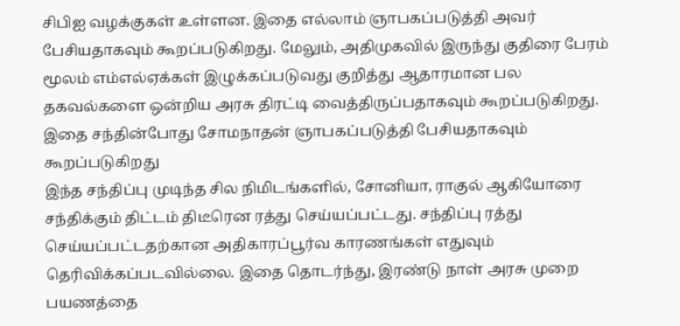சிபிஐ வழக்குகள் உள்ளன. இதை எல்லாம் ஞாபகப்படுத்தி அவர் பேசியதாகவும் கூறப்படுகிறது. மேலும், அதிமுகவில் இருந்து குதிரை பேரம் மூலம் எம்எல்ஏக்கள் இழுக்கப்படுவது குறித்து ஆதாரமான பல தகவல்களை ஒன்றிய அரசு திரட்டி வைத்திருப்பதாகவும் கூறப்படுகிறது. இதை சந்தின்போது சோமநாதன் ஞாபகப்படுத்தி பேசியதாகவும் கூறப்படுகிறது
இந்த சந்திப்பு முடிந்த சில நிமிடங்களில், சோனியா, ராகுல் ஆகியோரை சந்திக்கும் திட்டம் திடீரென ரத்து செய்யப்பட்டது. சந்திப்பு ரத்து செய்யப்பட்டதற்கான அதிகாரப்பூர்வ காரணங்கள் எதுவும் தெரிவிக்கப்படவில்லை. இதை தொடர்ந்து, இரண்டு நாள் அரசு முறை பயணத்தை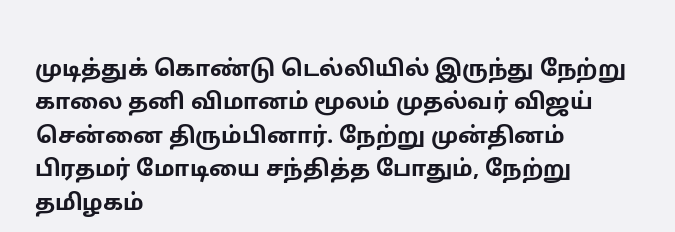முடித்துக் கொண்டு டெல்லியில் இருந்து நேற்று காலை தனி விமானம் மூலம் முதல்வர் விஜய் சென்னை திரும்பினார். நேற்று முன்தினம் பிரதமர் மோடியை சந்தித்த போதும், நேற்று தமிழகம்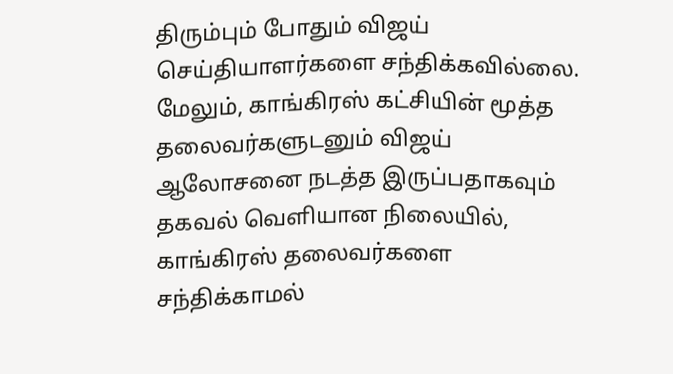திரும்பும் போதும் விஜய் செய்தியாளர்களை சந்திக்கவில்லை.
மேலும், காங்கிரஸ் கட்சியின் மூத்த தலைவர்களுடனும் விஜய் ஆலோசனை நடத்த இருப்பதாகவும் தகவல் வெளியான நிலையில், காங்கிரஸ் தலைவர்களை சந்திக்காமல்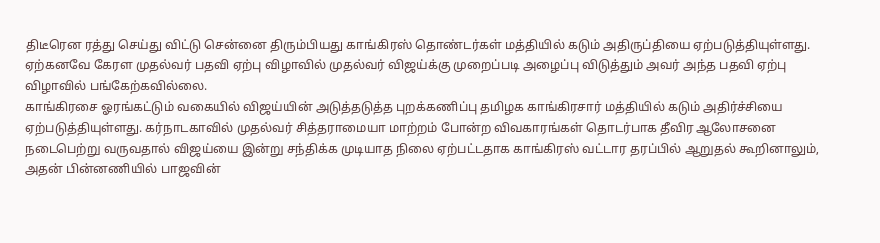திடீரென ரத்து செய்து விட்டு சென்னை திரும்பியது காங்கிரஸ் தொண்டர்கள் மத்தியில் கடும் அதிருப்தியை ஏற்படுத்தியுள்ளது. ஏற்கனவே கேரள முதல்வர் பதவி ஏற்பு விழாவில் முதல்வர் விஜய்க்கு முறைப்படி அழைப்பு விடுத்தும் அவர் அந்த பதவி ஏற்பு விழாவில் பங்கேற்கவில்லை.
காங்கிரசை ஓரங்கட்டும் வகையில் விஜய்யின் அடுத்தடுத்த புறக்கணிப்பு தமிழக காங்கிரசார் மத்தியில் கடும் அதிர்ச்சியை ஏற்படுத்தியுள்ளது. கர்நாடகாவில் முதல்வர் சித்தராமையா மாற்றம் போன்ற விவகாரங்கள் தொடர்பாக தீவிர ஆலோசனை நடைபெற்று வருவதால் விஜய்யை இன்று சந்திக்க முடியாத நிலை ஏற்பட்டதாக காங்கிரஸ் வட்டார தரப்பில் ஆறுதல் கூறினாலும், அதன் பின்னணியில் பாஜவின்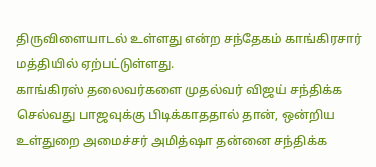திருவிளையாடல் உள்ளது என்ற சந்தேகம் காங்கிரசார் மத்தியில் ஏற்பட்டுள்ளது.
காங்கிரஸ் தலைவர்களை முதல்வர் விஜய் சந்திக்க செல்வது பாஜவுக்கு பிடிக்காததால் தான், ஒன்றிய உள்துறை அமைச்சர் அமித்ஷா தன்னை சந்திக்க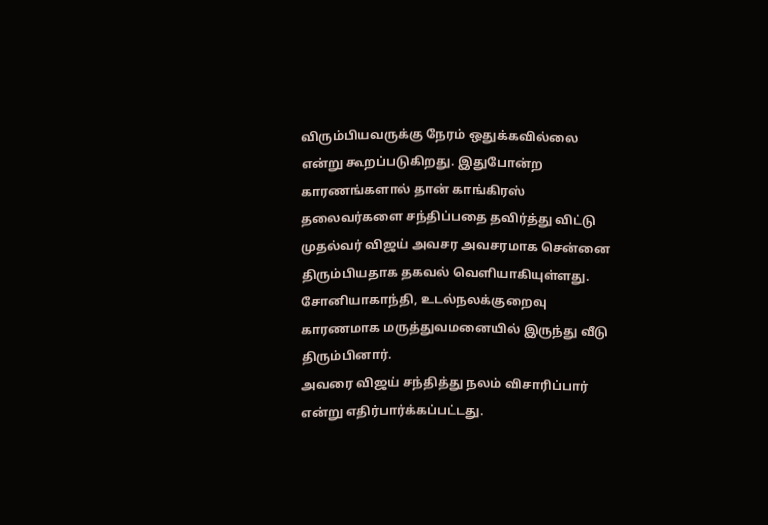விரும்பியவருக்கு நேரம் ஒதுக்கவில்லை என்று கூறப்படுகிறது. இதுபோன்ற காரணங்களால் தான் காங்கிரஸ் தலைவர்களை சந்திப்பதை தவிர்த்து விட்டு முதல்வர் விஜய் அவசர அவசரமாக சென்னை திரும்பியதாக தகவல் வெளியாகியுள்ளது. சோனியாகாந்தி, உடல்நலக்குறைவு காரணமாக மருத்துவமனையில் இருந்து வீடு திரும்பினார்.
அவரை விஜய் சந்தித்து நலம் விசாரிப்பார் என்று எதிர்பார்க்கப்பட்டது.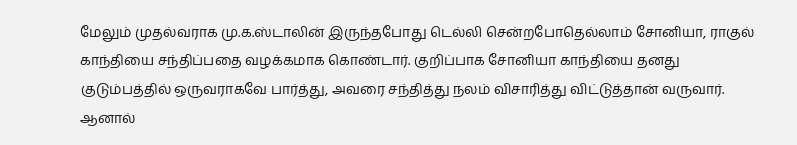மேலும் முதல்வராக மு.க.ஸ்டாலின் இருந்தபோது டெல்லி சென்றபோதெல்லாம் சோனியா, ராகுல் காந்தியை சந்திப்பதை வழக்கமாக கொண்டார். குறிப்பாக சோனியா காந்தியை தனது குடும்பத்தில் ஒருவராகவே பார்த்து, அவரை சந்தித்து நலம் விசாரித்து விட்டுத்தான் வருவார். ஆனால்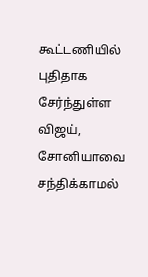கூட்டணியில் புதிதாக சேர்ந்துள்ள விஜய், சோனியாவை சந்திக்காமல்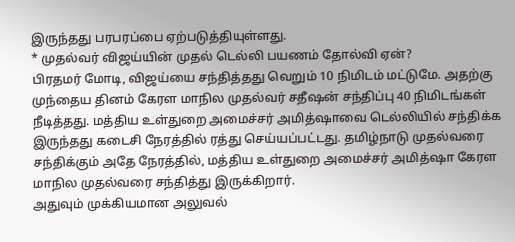இருந்தது பரபரப்பை ஏற்படுத்தியுள்ளது.
* முதல்வர் விஜய்யின் முதல் டெல்லி பயணம் தோல்வி ஏன்?
பிரதமர் மோடி, விஜய்யை சந்தித்தது வெறும் 10 நிமிடம் மட்டுமே. அதற்கு முந்தைய தினம் கேரள மாநில முதல்வர் சதீஷன் சந்திப்பு 40 நிமிடங்கள் நீடித்தது. மத்திய உள்துறை அமைச்சர் அமித்ஷாவை டெல்லியில் சந்திக்க இருந்தது கடைசி நேரத்தில் ரத்து செய்யப்பட்டது. தமிழ்நாடு முதல்வரை சந்திக்கும் அதே நேரத்தில், மத்திய உள்துறை அமைச்சர் அமித்ஷா கேரள மாநில முதல்வரை சந்தித்து இருக்கிறார்.
அதுவும் முக்கியமான அலுவல்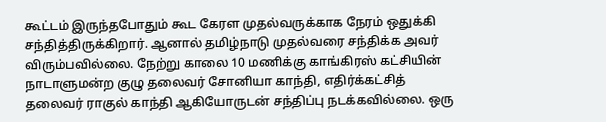கூட்டம் இருந்தபோதும் கூட கேரள முதல்வருக்காக நேரம் ஒதுக்கி சந்தித்திருக்கிறார். ஆனால் தமிழ்நாடு முதல்வரை சந்திக்க அவர் விரும்பவில்லை. நேற்று காலை 10 மணிக்கு காங்கிரஸ் கட்சியின் நாடாளுமன்ற குழு தலைவர் சோனியா காந்தி, எதிர்க்கட்சித் தலைவர் ராகுல் காந்தி ஆகியோருடன் சந்திப்பு நடக்கவில்லை. ஒரு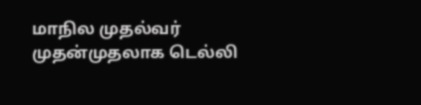மாநில முதல்வர் முதன்முதலாக டெல்லி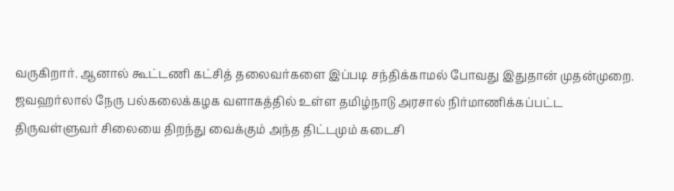வருகிறார். ஆனால் கூட்டணி கட்சித் தலைவர்களை இப்படி சந்திக்காமல் போவது இதுதான் முதன்முறை.
ஜவஹர்லால் நேரு பல்கலைக்கழக வளாகத்தில் உள்ள தமிழ்நாடு அரசால் நிர்மாணிக்கப்பட்ட திருவள்ளுவர் சிலையை திறந்து வைக்கும் அந்த திட்டமும் கடைசி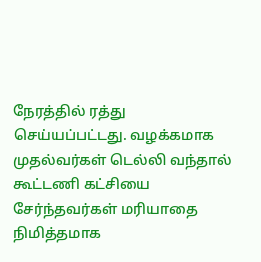நேரத்தில் ரத்து செய்யப்பட்டது. வழக்கமாக முதல்வர்கள் டெல்லி வந்தால் கூட்டணி கட்சியை சேர்ந்தவர்கள் மரியாதை நிமித்தமாக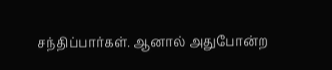சந்திப்பார்கள். ஆனால் அதுபோன்ற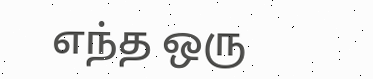எந்த ஒரு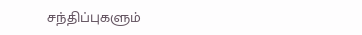சந்திப்புகளும்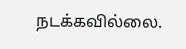நடக்கவில்லை.